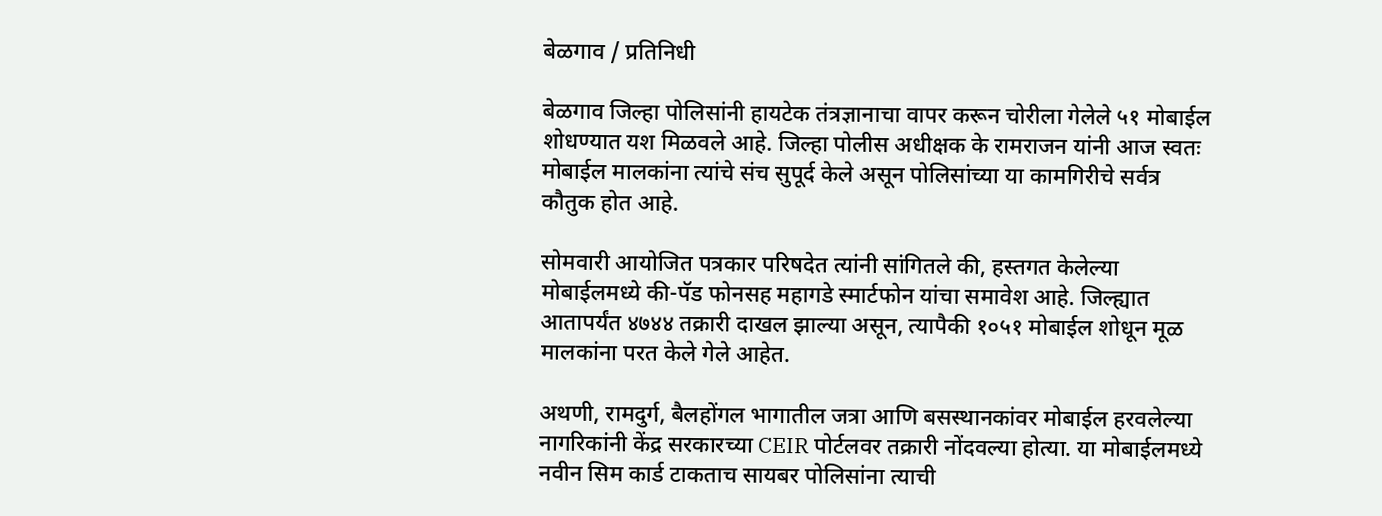बेळगाव / प्रतिनिधी

बेळगाव जिल्हा पोलिसांनी हायटेक तंत्रज्ञानाचा वापर करून चोरीला गेलेले ५१ मोबाईल शोधण्यात यश मिळवले आहे. जिल्हा पोलीस अधीक्षक के रामराजन यांनी आज स्वतः मोबाईल मालकांना त्यांचे संच सुपूर्द केले असून पोलिसांच्या या कामगिरीचे सर्वत्र कौतुक होत आहे.

सोमवारी आयोजित पत्रकार परिषदेत त्यांनी सांगितले की, हस्तगत केलेल्या मोबाईलमध्ये की-पॅड फोनसह महागडे स्मार्टफोन यांचा समावेश आहे. जिल्ह्यात आतापर्यंत ४७४४ तक्रारी दाखल झाल्या असून, त्यापैकी १०५१ मोबाईल शोधून मूळ मालकांना परत केले गेले आहेत.

अथणी, रामदुर्ग, बैलहोंगल भागातील जत्रा आणि बसस्थानकांवर मोबाईल हरवलेल्या नागरिकांनी केंद्र सरकारच्या CEIR पोर्टलवर तक्रारी नोंदवल्या होत्या. या मोबाईलमध्ये नवीन सिम कार्ड टाकताच सायबर पोलिसांना त्याची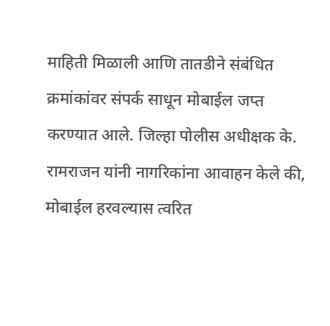माहिती मिळाली आणि तातडीने संबंधित क्रमांकांवर संपर्क साधून मोबाईल जप्त करण्यात आले. जिल्हा पोलीस अधीक्षक के. रामराजन यांनी नागरिकांना आवाहन केले की, मोबाईल हरवल्यास त्वरित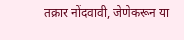तक्रार नोंदवावी, जेणेकरून या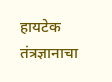हायटेक तंत्रज्ञानाचा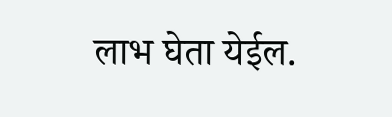लाभ घेता येईल.